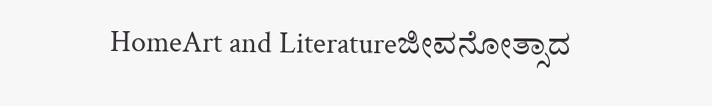HomeArt and Literatureಜೀವನೋತ್ಸಾದ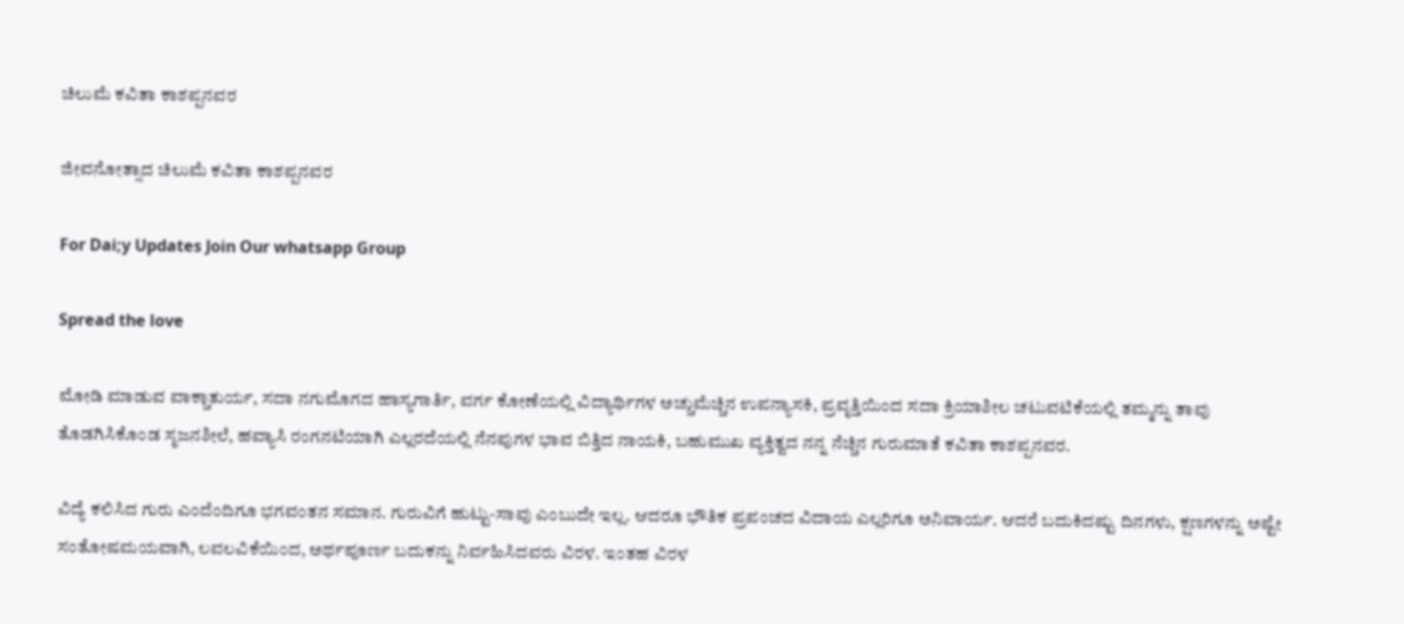ಚಿಲುಮೆ ಕವಿತಾ ಕಾಶಪ್ಪನವರ

ಜೀವನೋತ್ಸಾದ ಚಿಲುಮೆ ಕವಿತಾ ಕಾಶಪ್ಪನವರ

For Dai;y Updates Join Our whatsapp Group

Spread the love

ಮೋಡಿ ಮಾಡುವ ವಾಕ್ಚಾತುರ್ಯ, ಸದಾ ನಗುಮೊಗದ ಹಾಸ್ಯಗಾರ್ತಿ, ವರ್ಗ ಕೋಣೆಯಲ್ಲಿ ವಿದ್ಯಾರ್ಥಿಗಳ ಅಚ್ಚುಮೆಚ್ಚಿನ ಉಪನ್ಯಾಸಕಿ, ಪ್ರವೃತ್ತಿಯಿಂದ ಸದಾ ಕ್ರಿಯಾಶೀಲ ಚಟುವಟಿಕೆಯಲ್ಲಿ ತಮ್ಮನ್ನು ತಾವು ತೊಡಗಿಸಿಕೊಂಡ ಸೃಜನಶೀಲೆ, ಹವ್ಯಾಸಿ ರಂಗನಟಿಯಾಗಿ ಎಲ್ಲರದೆಯಲ್ಲಿ ನೆನಪುಗಳ ಭಾವ ಬಿತ್ತಿದ ನಾಯಕಿ, ಬಹುಮುಖ ವ್ಯಕ್ತಿತ್ವದ ನನ್ನ ನೆಚ್ಚಿನ ಗುರುಮಾತೆ ಕವಿತಾ ಕಾಶಪ್ಪನವರ.

ವಿದ್ಯೆ ಕಲಿಸಿದ ಗುರು ಎಂದೆಂದಿಗೂ ಭಗವಂತನ ಸಮಾನ. ಗುರುವಿಗೆ ಹುಟ್ಟು-ಸಾವು ಎಂಬುದೇ ಇಲ್ಲ. ಆದರೂ ಭೌತಿಕ ಪ್ರಪಂಚದ ವಿದಾಯ ಎಲ್ಲರಿಗೂ ಅನಿವಾರ್ಯ. ಆದರೆ ಬದುಕಿದಷ್ಟು ದಿನಗಳು, ಕ್ಷಣಗಳನ್ನು ಅಷ್ಟೇ ಸಂತೋಷಮಯವಾಗಿ, ಲವಲವಿಕೆಯಿಂದ, ಅರ್ಥಪೂರ್ಣ ಬದುಕನ್ನು ನಿರ್ವಹಿಸಿದವರು ವಿರಳ. ಇಂತಹ ವಿರಳ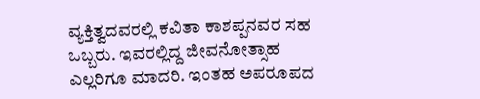ವ್ಯಕ್ತಿತ್ವದವರಲ್ಲಿ ಕವಿತಾ ಕಾಶಪ್ಪನವರ ಸಹ ಒಬ್ಬರು. ಇವರಲ್ಲಿದ್ದ ಜೀವನೋತ್ಸಾಹ ಎಲ್ಲರಿಗೂ ಮಾದರಿ. ಇಂತಹ ಅಪರೂಪದ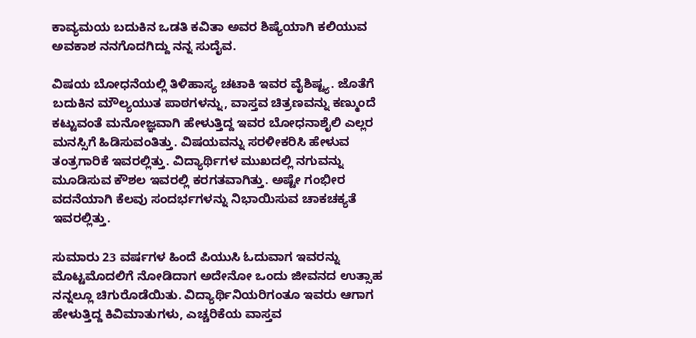ಕಾವ್ಯಮಯ ಬದುಕಿನ ಒಡತಿ ಕವಿತಾ ಅವರ ಶಿಷ್ಯೆಯಾಗಿ ಕಲಿಯುವ ಅವಕಾಶ ನನಗೊದಗಿದ್ದು ನನ್ನ ಸುದೈವ.

ವಿಷಯ ಬೋಧನೆಯಲ್ಲಿ ತಿಳಿಹಾಸ್ಯ ಚಟಾಕಿ ಇವರ ವೈಶಿಷ್ಟ್ಯ. ಜೊತೆಗೆ ಬದುಕಿನ ಮೌಲ್ಯಯುತ ಪಾಠಗಳನ್ನು, ವಾಸ್ತವ ಚಿತ್ರಣವನ್ನು ಕಣ್ಮುಂದೆ ಕಟ್ಟುವಂತೆ ಮನೋಜ್ಞವಾಗಿ ಹೇಳುತ್ತಿದ್ದ ಇವರ ಬೋಧನಾಶೈಲಿ ಎಲ್ಲರ ಮನಸ್ಸಿಗೆ ಹಿಡಿಸುವಂತಿತ್ತು. ವಿಷಯವನ್ನು ಸರಳೀಕರಿಸಿ ಹೇಳುವ ತಂತ್ರಗಾರಿಕೆ ಇವರಲ್ಲಿತ್ತು. ವಿದ್ಯಾರ್ಥಿಗಳ ಮುಖದಲ್ಲಿ ನಗುವನ್ನು ಮೂಡಿಸುವ ಕೌಶಲ ಇವರಲ್ಲಿ ಕರಗತವಾಗಿತ್ತು. ಅಷ್ಟೇ ಗಂಭೀರ ವದನೆಯಾಗಿ ಕೆಲವು ಸಂದರ್ಭಗಳನ್ನು ನಿಭಾಯಿಸುವ ಚಾಕಚಕ್ಯತೆ ಇವರಲ್ಲಿತ್ತು.

ಸುಮಾರು 23 ವರ್ಷಗಳ ಹಿಂದೆ ಪಿಯುಸಿ ಓದುವಾಗ ಇವರನ್ನು ಮೊಟ್ಟಮೊದಲಿಗೆ ನೋಡಿದಾಗ ಅದೇನೋ ಒಂದು ಜೀವನದ ಉತ್ಸಾಹ ನನ್ನಲ್ಲೂ ಚಿಗುರೊಡೆಯಿತು. ವಿದ್ಯಾರ್ಥಿನಿಯರಿಗಂತೂ ಇವರು ಆಗಾಗ ಹೇಳುತ್ತಿದ್ದ ಕಿವಿಮಾತುಗಳು, ಎಚ್ಚರಿಕೆಯ ವಾಸ್ತವ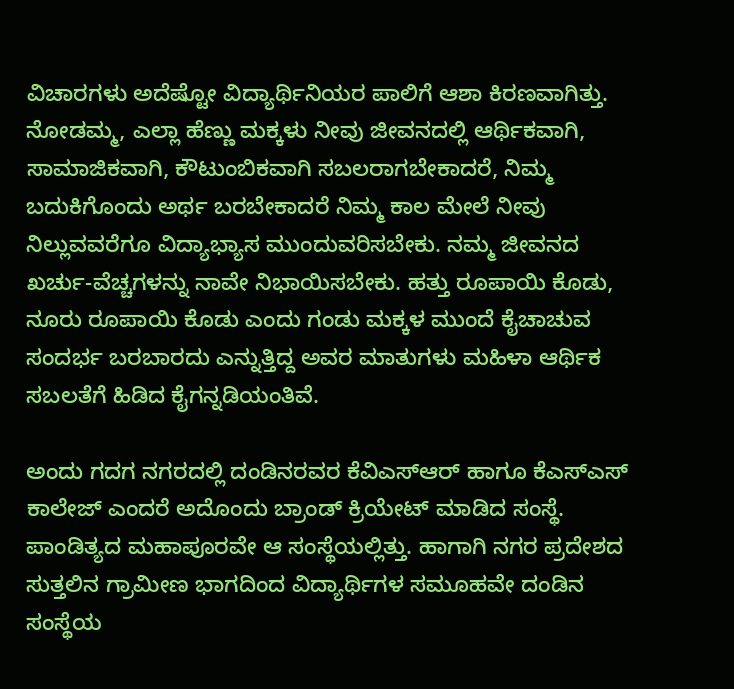ವಿಚಾರಗಳು ಅದೆಷ್ಟೋ ವಿದ್ಯಾರ್ಥಿನಿಯರ ಪಾಲಿಗೆ ಆಶಾ ಕಿರಣವಾಗಿತ್ತು. ನೋಡಮ್ಮ, ಎಲ್ಲಾ ಹೆಣ್ಣು ಮಕ್ಕಳು ನೀವು ಜೀವನದಲ್ಲಿ ಆರ್ಥಿಕವಾಗಿ, ಸಾಮಾಜಿಕವಾಗಿ, ಕೌಟುಂಬಿಕವಾಗಿ ಸಬಲರಾಗಬೇಕಾದರೆ, ನಿಮ್ಮ ಬದುಕಿಗೊಂದು ಅರ್ಥ ಬರಬೇಕಾದರೆ ನಿಮ್ಮ ಕಾಲ ಮೇಲೆ ನೀವು ನಿಲ್ಲುವವರೆಗೂ ವಿದ್ಯಾಭ್ಯಾಸ ಮುಂದುವರಿಸಬೇಕು. ನಮ್ಮ ಜೀವನದ ಖರ್ಚು-ವೆಚ್ಚಗಳನ್ನು ನಾವೇ ನಿಭಾಯಿಸಬೇಕು. ಹತ್ತು ರೂಪಾಯಿ ಕೊಡು, ನೂರು ರೂಪಾಯಿ ಕೊಡು ಎಂದು ಗಂಡು ಮಕ್ಕಳ ಮುಂದೆ ಕೈಚಾಚುವ ಸಂದರ್ಭ ಬರಬಾರದು ಎನ್ನುತ್ತಿದ್ದ ಅವರ ಮಾತುಗಳು ಮಹಿಳಾ ಆರ್ಥಿಕ ಸಬಲತೆಗೆ ಹಿಡಿದ ಕೈಗನ್ನಡಿಯಂತಿವೆ.

ಅಂದು ಗದಗ ನಗರದಲ್ಲಿ ದಂಡಿನರವರ ಕೆವಿಎಸ್‌ಆರ್ ಹಾಗೂ ಕೆಎಸ್‌ಎಸ್ ಕಾಲೇಜ್ ಎಂದರೆ ಅದೊಂದು ಬ್ರಾಂಡ್ ಕ್ರಿಯೇಟ್ ಮಾಡಿದ ಸಂಸ್ಥೆ. ಪಾಂಡಿತ್ಯದ ಮಹಾಪೂರವೇ ಆ ಸಂಸ್ಥೆಯಲ್ಲಿತ್ತು. ಹಾಗಾಗಿ ನಗರ ಪ್ರದೇಶದ ಸುತ್ತಲಿನ ಗ್ರಾಮೀಣ ಭಾಗದಿಂದ ವಿದ್ಯಾರ್ಥಿಗಳ ಸಮೂಹವೇ ದಂಡಿನ ಸಂಸ್ಥೆಯ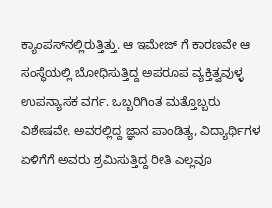ಕ್ಯಾಂಪಸ್‌ನಲ್ಲಿರುತ್ತಿತ್ತು. ಆ ಇಮೇಜ್ ಗೆ ಕಾರಣವೇ ಆ ಸಂಸ್ಥೆಯಲ್ಲಿ ಬೋಧಿಸುತ್ತಿದ್ದ ಅಪರೂಪ ವ್ಯಕ್ತಿತ್ವವುಳ್ಳ ಉಪನ್ಯಾಸಕ ವರ್ಗ. ಒಬ್ಬರಿಗಿಂತ ಮತ್ತೊಬ್ಬರು ವಿಶೇಷವೇ. ಅವರಲ್ಲಿದ್ದ ಜ್ಞಾನ ಪಾಂಡಿತ್ಯ, ವಿದ್ಯಾರ್ಥಿಗಳ ಏಳಿಗೆಗೆ ಅವರು ಶ್ರಮಿಸುತ್ತಿದ್ದ ರೀತಿ ಎಲ್ಲವೂ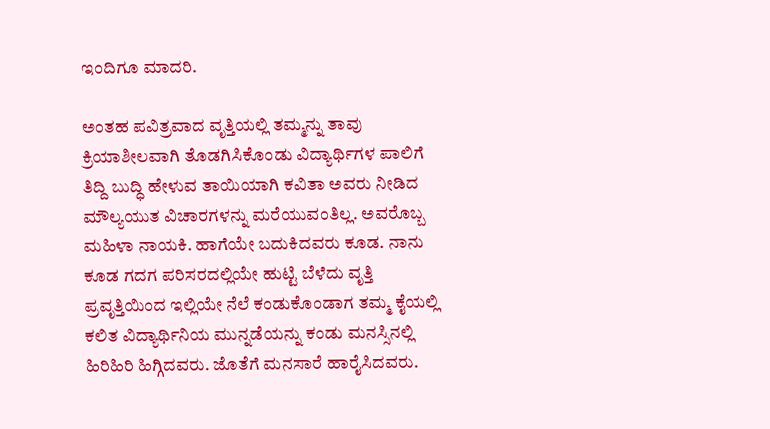ಇಂದಿಗೂ ಮಾದರಿ.

ಅಂತಹ ಪವಿತ್ರವಾದ ವೃತ್ತಿಯಲ್ಲಿ ತಮ್ಮನ್ನು ತಾವು ಕ್ರಿಯಾಶೀಲವಾಗಿ ತೊಡಗಿಸಿಕೊಂಡು ವಿದ್ಯಾರ್ಥಿಗಳ ಪಾಲಿಗೆ ತಿದ್ದಿ ಬುದ್ಧಿ ಹೇಳುವ ತಾಯಿಯಾಗಿ ಕವಿತಾ ಅವರು ನೀಡಿದ ಮೌಲ್ಯಯುತ ವಿಚಾರಗಳನ್ನು ಮರೆಯುವಂತಿಲ್ಲ. ಅವರೊಬ್ಬ ಮಹಿಳಾ ನಾಯಕಿ. ಹಾಗೆಯೇ ಬದುಕಿದವರು ಕೂಡ. ನಾನು ಕೂಡ ಗದಗ ಪರಿಸರದಲ್ಲಿಯೇ ಹುಟ್ಟಿ ಬೆಳೆದು ವೃತ್ತಿ ಪ್ರವೃತ್ತಿಯಿಂದ ಇಲ್ಲಿಯೇ ನೆಲೆ ಕಂಡುಕೊಂಡಾಗ ತಮ್ಮ ಕೈಯಲ್ಲಿ ಕಲಿತ ವಿದ್ಯಾರ್ಥಿನಿಯ ಮುನ್ನಡೆಯನ್ನು ಕಂಡು ಮನಸ್ಸಿನಲ್ಲಿ ಹಿರಿಹಿರಿ ಹಿಗ್ಗಿದವರು. ಜೊತೆಗೆ ಮನಸಾರೆ ಹಾರೈಸಿದವರು.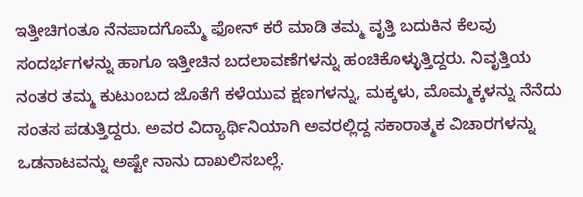ಇತ್ತೀಚಿಗಂತೂ ನೆನಪಾದಗೊಮ್ಮೆ ಫೋನ್ ಕರೆ ಮಾಡಿ ತಮ್ಮ ವೃತ್ತಿ ಬದುಕಿನ ಕೆಲವು ಸಂದರ್ಭಗಳನ್ನು ಹಾಗೂ ಇತ್ತೀಚಿನ ಬದಲಾವಣೆಗಳನ್ನು ಹಂಚಿಕೊಳ್ಳುತ್ತಿದ್ದರು. ನಿವೃತ್ತಿಯ ನಂತರ ತಮ್ಮ ಕುಟುಂಬದ ಜೊತೆಗೆ ಕಳೆಯುವ ಕ್ಷಣಗಳನ್ನು, ಮಕ್ಕಳು, ಮೊಮ್ಮಕ್ಕಳನ್ನು ನೆನೆದು ಸಂತಸ ಪಡುತ್ತಿದ್ದರು. ಅವರ ವಿದ್ಯಾರ್ಥಿನಿಯಾಗಿ ಅವರಲ್ಲಿದ್ದ ಸಕಾರಾತ್ಮಕ ವಿಚಾರಗಳನ್ನು ಒಡನಾಟವನ್ನು ಅಷ್ಟೇ ನಾನು ದಾಖಲಿಸಬಲ್ಲೆ.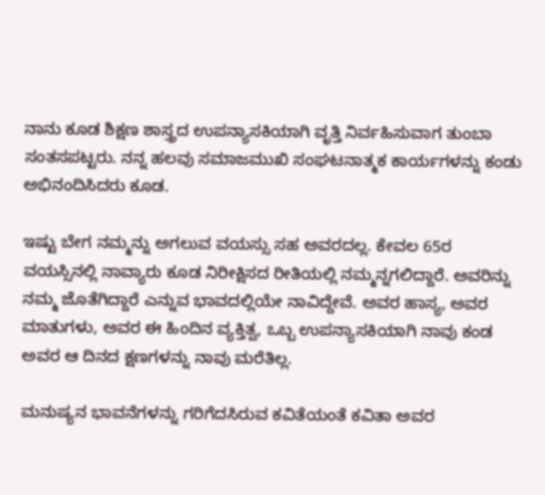ನಾನು ಕೂಡ ಶಿಕ್ಷಣ ಶಾಸ್ತ್ರದ ಉಪನ್ಯಾಸಕಿಯಾಗಿ ವೃತ್ತಿ ನಿರ್ವಹಿಸುವಾಗ ತುಂಬಾ ಸಂತಸಪಟ್ಟರು. ನನ್ನ ಹಲವು ಸಮಾಜಮುಖಿ ಸಂಘಟನಾತ್ಮಕ ಕಾರ್ಯಗಳನ್ನು ಕಂಡು ಅಭಿನಂದಿಸಿದರು ಕೂಡ.

ಇಷ್ಟು ಬೇಗ ನಮ್ಮನ್ನು ಅಗಲುವ ವಯಸ್ಸು ಸಹ ಅವರದಲ್ಲ. ಕೇವಲ 65ರ ವಯಸ್ಸಿನಲ್ಲಿ ನಾವ್ಯಾರು ಕೂಡ ನಿರೀಕ್ಷಿಸದ ರೀತಿಯಲ್ಲಿ ನಮ್ಮನ್ನಗಲಿದ್ದಾರೆ. ಅವರಿನ್ನು ನಮ್ಮ ಜೊತೆಗಿದ್ದಾರೆ ಎನ್ನುವ ಭಾವದಲ್ಲಿಯೇ ನಾವಿದ್ದೇವೆ. ಅವರ ಹಾಸ್ಯ, ಅವರ ಮಾತುಗಳು, ಅವರ ಈ ಹಿಂದಿನ ವ್ಯಕ್ತಿತ್ವ, ಒಬ್ಬ ಉಪನ್ಯಾಸಕಿಯಾಗಿ ನಾವು ಕಂಡ ಅವರ ಆ ದಿನದ ಕ್ಷಣಗಳನ್ನು ನಾವು ಮರೆತಿಲ್ಲ.

ಮನುಷ್ಯನ ಭಾವನೆಗಳನ್ನು ಗರಿಗೆದಸಿರುವ ಕವಿತೆಯಂತೆ ಕವಿತಾ ಅವರ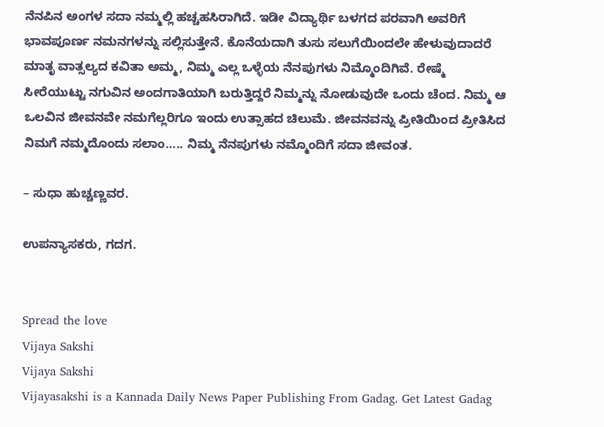ನೆನಪಿನ ಅಂಗಳ ಸದಾ ನಮ್ಮಲ್ಲಿ ಹಚ್ಚಹಸಿರಾಗಿದೆ. ಇಡೀ ವಿದ್ಯಾರ್ಥಿ ಬಳಗದ ಪರವಾಗಿ ಅವರಿಗೆ ಭಾವಪೂರ್ಣ ನಮನಗಳನ್ನು ಸಲ್ಲಿಸುತ್ತೇನೆ. ಕೊನೆಯದಾಗಿ ತುಸು ಸಲುಗೆಯಿಂದಲೇ ಹೇಳುವುದಾದರೆ ಮಾತೃ ವಾತ್ಸಲ್ಯದ ಕವಿತಾ ಅಮ್ಮ, ನಿಮ್ಮ ಎಲ್ಲ ಒಳ್ಳೆಯ ನೆನಪುಗಳು ನಿಮ್ಮೊಂದಿಗಿವೆ. ರೇಷ್ಮೆ ಸೀರೆಯುಟ್ಟು ನಗುವಿನ ಅಂದಗಾತಿಯಾಗಿ ಬರುತ್ತಿದ್ದರೆ ನಿಮ್ಮನ್ನು ನೋಡುವುದೇ ಒಂದು ಚೆಂದ. ನಿಮ್ಮ ಆ ಒಲವಿನ ಜೀವನವೇ ನಮಗೆಲ್ಲರಿಗೂ ಇಂದು ಉತ್ಸಾಹದ ಚಿಲುಮೆ. ಜೀವನವನ್ನು ಪ್ರೀತಿಯಿಂದ ಪ್ರೀತಿಸಿದ ನಿಮಗೆ ನಮ್ಮದೊಂದು ಸಲಾಂ….. ನಿಮ್ಮ ನೆನಪುಗಳು ನಮ್ಮೊಂದಿಗೆ ಸದಾ ಜೀವಂತ.

– ಸುಧಾ ಹುಚ್ಚಣ್ಣವರ.

ಉಪನ್ಯಾಸಕರು, ಗದಗ.


Spread the love
Vijaya Sakshi
Vijaya Sakshi
Vijayasakshi is a Kannada Daily News Paper Publishing From Gadag. Get Latest Gadag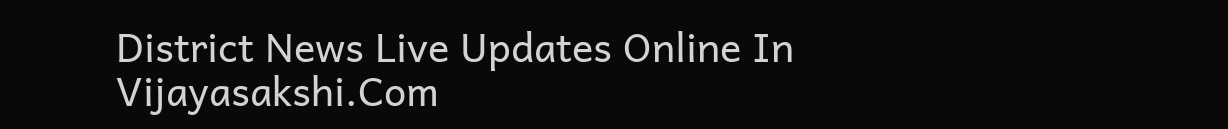District News Live Updates Online In Vijayasakshi.Com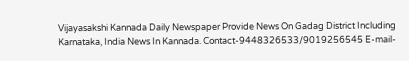Vijayasakshi Kannada Daily Newspaper Provide News On Gadag District Including Karnataka, India News In Kannada. Contact-9448326533/9019256545 E-mail-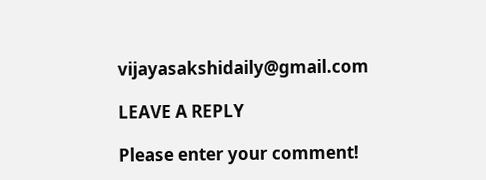vijayasakshidaily@gmail.com

LEAVE A REPLY

Please enter your comment!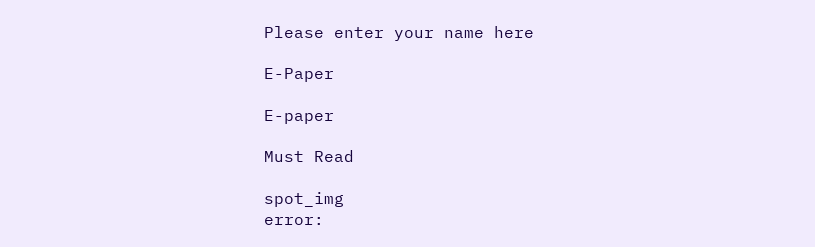Please enter your name here

E-Paper

E-paper

Must Read

spot_img
error: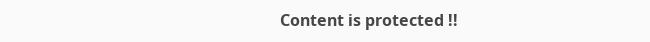Content is protected !!